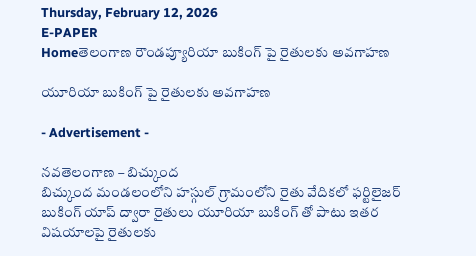Thursday, February 12, 2026
E-PAPER
Homeతెలంగాణ రౌండప్యూరియా బుకింగ్ పై రైతులకు అవగాహణ

యూరియా బుకింగ్ పై రైతులకు అవగాహణ

- Advertisement -

నవతెలంగాణ – బిచ్కుంద
బిచ్కుంద మండలంలోని హస్గుల్ గ్రామంలోని రైతు వేదికలో ఫర్టిలైజర్ బుకింగ్ యాప్ ద్వారా రైతులు యూరియా బుకింగ్ తో పాటు ఇతర విషయాలపై రైతులకు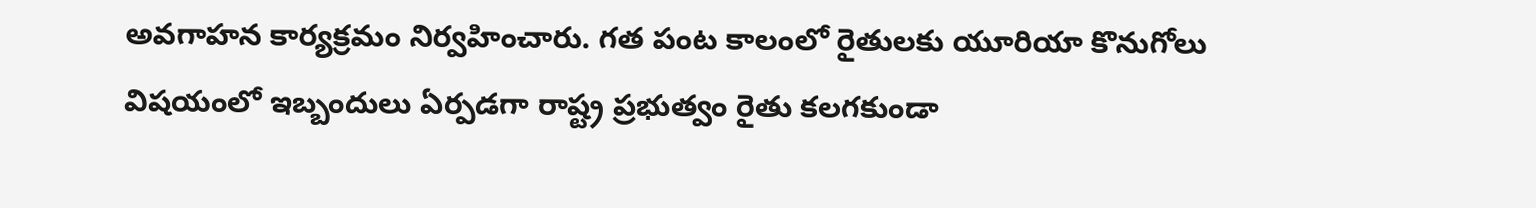అవగాహన కార్యక్రమం నిర్వహించారు. గత పంట కాలంలో రైతులకు యూరియా కొనుగోలు విషయంలో ఇబ్బందులు ఏర్పడగా రాష్ట్ర ప్రభుత్వం రైతు కలగకుండా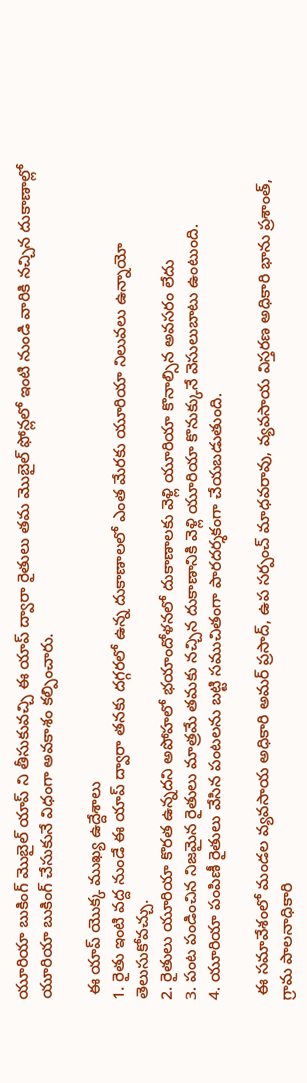యూరియా బుకింగ్ మొబైల్ యాప్ ని తీసుకువచ్చి ఈ యాప్ ద్వారా రైతులు తమ మొబైల్ ఫోన్లలో ఇంటి నుండి వారికి నచ్చిన దుకాణాల్లో యూరియా బుకింగ్ చేసుకునే విధంగా అవకాశం కల్పించారు.

 ఈ యాప్ యొక్క ముఖ్య ఉద్దేశాలు
1. రైతు ఇంటి వద్ద నుండే ఈ యాప్ ద్వారా తనకు దగ్గరలో ఉన్న దుకాణాలలో ఎంత మేరకు యూరియా నిలువలు ఉన్నాయో తెలుసుకోవచ్చు.
2. రైతులు యూరియా కొరత ఉన్నదని అపోహలో భయాందోళనలో దుకాణాలకు వెళ్లి యూరియా కొనాల్సిన అవసరం లేదు
3. పంట పండించిన నిజమైన రైతులు మాత్రమే తమకు నచ్చిన దుకాణానికి వెళ్లి యూరియా కొనుక్కునే వెసులుబాటు ఉంటుంది.
4. యూరియా పంపిణీ రైతులు వేసిన పంటలను బట్టి సముచితంగా పారదర్శకంగా చేయబడుతుంది.

 ఈ సమావేశంలో మండల వ్యవసాయ అధికారి అమర్ ప్రసాద్, ఉప సర్పంచ్ మాధవరావు, వ్యవసాయ విస్తరణ అధికారి భాను ప్రశాంత్, గ్రామ పాలనాధికారి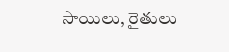సాయిలు, రైతులు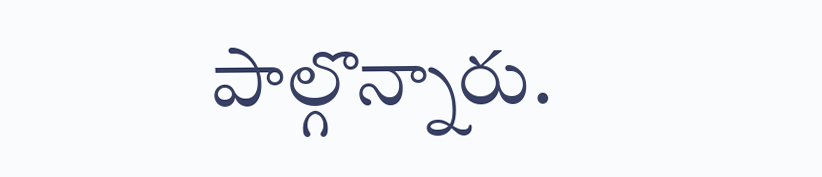పాల్గొన్నారు.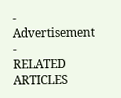- Advertisement -
RELATED ARTICLES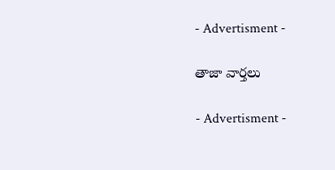- Advertisment -

తాజా వార్తలు

- Advertisment -